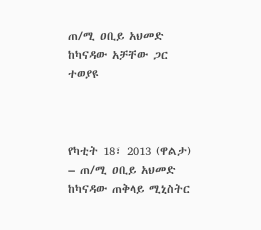ጠ/ሚ ዐቢይ አህመድ ከካናዳው አቻቸው ጋር ተወያዩ



የካቲት 18፣ 2013 (ዋልታ) – ጠ/ሚ ዐቢይ አህመድ ከካናዳው ጠቅላይ ሚኒስትር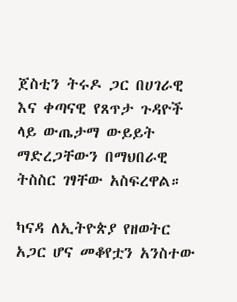ጀስቲን ትሩዶ ጋር በሀገራዊ እና ቀጣናዊ የጸጥታ ጉዳዮች ላይ ውጤታማ ውይይት ማድረጋቸውን በማህበራዊ ትስስር ገፃቸው አስፍረዋል።

ካናዳ ለኢትዮጵያ የዘወትር አጋር ሆና መቆየቷን አንስተው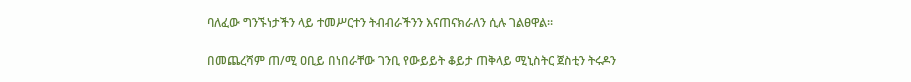ባለፈው ግንኙነታችን ላይ ተመሥርተን ትብብራችንን እናጠናክራለን ሲሉ ገልፀዋል።

በመጨረሻም ጠ/ሚ ዐቢይ በነበራቸው ገንቢ የውይይት ቆይታ ጠቅላይ ሚኒስትር ጀስቲን ትሩዶን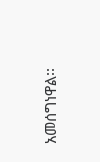አመሰግነዋል፡፡